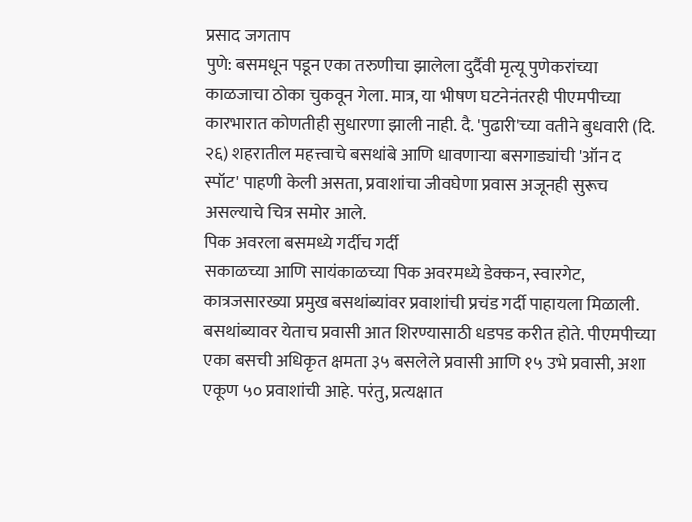प्रसाद जगताप
पुणे: बसमधून पडून एका तरुणीचा झालेला दुर्दैवी मृत्यू पुणेकरांच्या काळजाचा ठोका चुकवून गेला. मात्र, या भीषण घटनेनंतरही पीएमपीच्या कारभारात कोणतीही सुधारणा झाली नाही. दै. 'पुढारी'च्या वतीने बुधवारी (दि. २६) शहरातील महत्त्वाचे बसथांबे आणि धावणाऱ्या बसगाड्यांची 'ऑन द स्पॉट' पाहणी केली असता, प्रवाशांचा जीवघेणा प्रवास अजूनही सुरूच असल्याचे चित्र समोर आले.
पिक अवरला बसमध्ये गर्दीच गर्दी
सकाळच्या आणि सायंकाळच्या पिक अवरमध्ये डेक्कन, स्वारगेट, कात्रजसारख्या प्रमुख बसथांब्यांवर प्रवाशांची प्रचंड गर्दी पाहायला मिळाली. बसथांब्यावर येताच प्रवासी आत शिरण्यासाठी धडपड करीत होते. पीएमपीच्या एका बसची अधिकृत क्षमता ३५ बसलेले प्रवासी आणि १५ उभे प्रवासी, अशा एकूण ५० प्रवाशांची आहे. परंतु, प्रत्यक्षात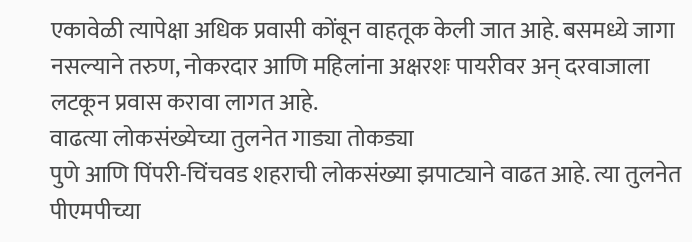एकावेळी त्यापेक्षा अधिक प्रवासी कोंबून वाहतूक केली जात आहे. बसमध्ये जागा नसल्याने तरुण, नोकरदार आणि महिलांना अक्षरशः पायरीवर अन् दरवाजाला लटकून प्रवास करावा लागत आहे.
वाढत्या लोकसंख्येच्या तुलनेत गाड्या तोकड्या
पुणे आणि पिंपरी-चिंचवड शहराची लोकसंख्या झपाट्याने वाढत आहे. त्या तुलनेत पीएमपीच्या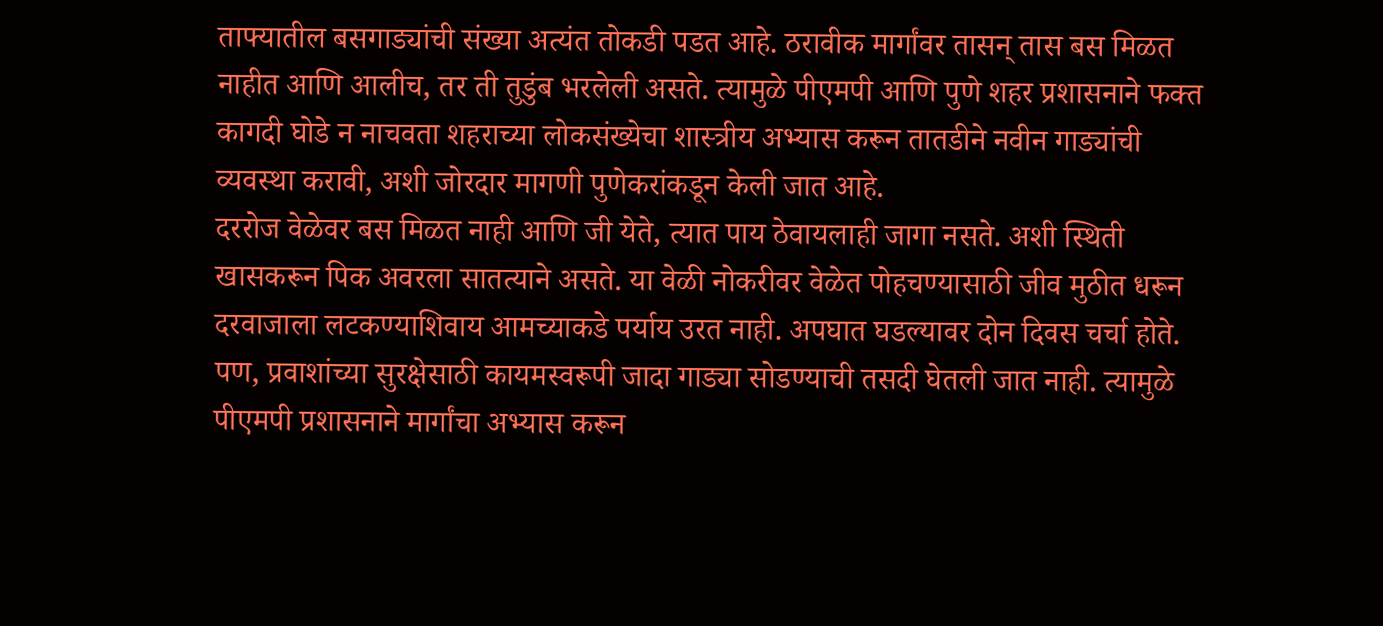ताफ्यातील बसगाड्यांची संख्या अत्यंत तोकडी पडत आहे. ठरावीक मार्गांवर तासन् तास बस मिळत नाहीत आणि आलीच, तर ती तुडुंब भरलेली असते. त्यामुळे पीएमपी आणि पुणे शहर प्रशासनाने फक्त कागदी घोडे न नाचवता शहराच्या लोकसंख्येचा शास्त्रीय अभ्यास करून तातडीने नवीन गाड्यांची व्यवस्था करावी, अशी जोरदार मागणी पुणेकरांकडून केली जात आहे.
दररोज वेळेवर बस मिळत नाही आणि जी येते, त्यात पाय ठेवायलाही जागा नसते. अशी स्थिती खासकरून पिक अवरला सातत्याने असते. या वेळी नोकरीवर वेळेत पोहचण्यासाठी जीव मुठीत धरून दरवाजाला लटकण्याशिवाय आमच्याकडे पर्याय उरत नाही. अपघात घडल्यावर दोन दिवस चर्चा होते. पण, प्रवाशांच्या सुरक्षेसाठी कायमस्वरूपी जादा गाड्या सोडण्याची तसदी घेतली जात नाही. त्यामुळे पीएमपी प्रशासनाने मार्गांचा अभ्यास करून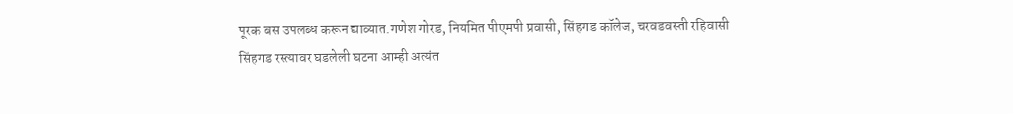पूरक बस उपलब्ध करून द्याव्यात.गणेश गोरड, नियमित पीएमपी प्रवासी, सिंहगड कॉलेज, चरवडवस्ती रहिवासी
सिंहगड रस्त्यावर घडलेली घटना आम्ही अत्यंत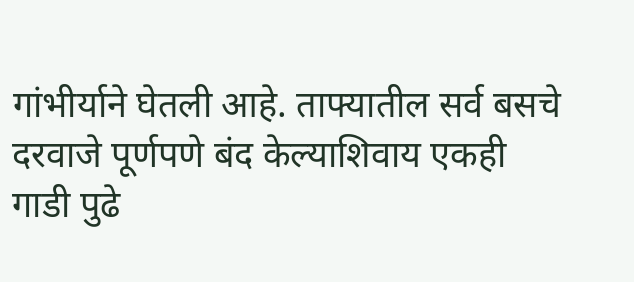गांभीर्याने घेतली आहे. ताफ्यातील सर्व बसचे दरवाजे पूर्णपणे बंद केल्याशिवाय एकही गाडी पुढे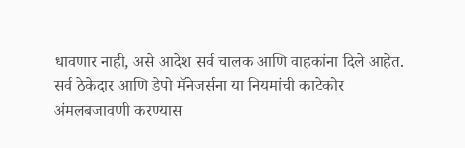धावणार नाही, असे आदेश सर्व चालक आणि वाहकांना दिले आहेत. सर्व ठेकेदार आणि डेपो मॅनेजर्सना या नियमांची काटेकोर अंमलबजावणी करण्यास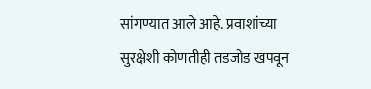सांगण्यात आले आहे. प्रवाशांच्या सुरक्षेशी कोणतीही तडजोड खपवून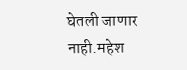घेतली जाणार नाही.महेश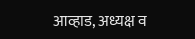आव्हाड, अध्यक्ष व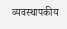व्यवस्थापकीय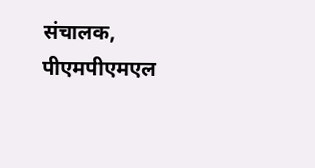संचालक, पीएमपीएमएल